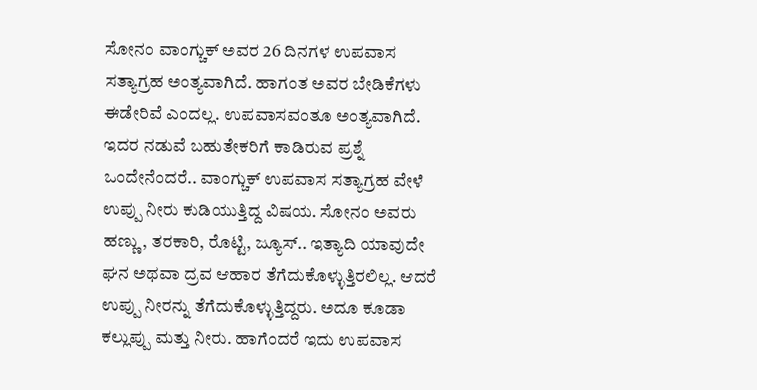ಸೋನಂ ವಾಂಗ್ಚುಕ್ ಅವರ 26 ದಿನಗಳ ಉಪವಾಸ ಸತ್ಯಾಗ್ರಹ ಅಂತ್ಯವಾಗಿದೆ. ಹಾಗಂತ ಅವರ ಬೇಡಿಕೆಗಳು ಈಡೇರಿವೆ ಎಂದಲ್ಲ. ಉಪವಾಸವಂತೂ ಅಂತ್ಯವಾಗಿದೆ. ಇದರ ನಡುವೆ ಬಹುತೇಕರಿಗೆ ಕಾಡಿರುವ ಪ್ರಶ್ನೆ ಒಂದೇನೆಂದರೆ.. ವಾಂಗ್ಚುಕ್ ಉಪವಾಸ ಸತ್ಯಾಗ್ರಹ ವೇಳೆ ಉಪ್ಪು ನೀರು ಕುಡಿಯುತ್ತಿದ್ದ ವಿಷಯ. ಸೋನಂ ಅವರು ಹಣ್ಣು, ತರಕಾರಿ, ರೊಟ್ಟಿ, ಜ್ಯೂಸ್.. ಇತ್ಯಾದಿ ಯಾವುದೇ ಘನ ಅಥವಾ ದ್ರವ ಆಹಾರ ತೆಗೆದುಕೊಳ್ಳುತ್ತಿರಲಿಲ್ಲ. ಆದರೆ ಉಪ್ಪು ನೀರನ್ನು ತೆಗೆದುಕೊಳ್ಳುತ್ತಿದ್ದರು. ಅದೂ ಕೂಡಾ ಕಲ್ಲುಪ್ಪು ಮತ್ತು ನೀರು. ಹಾಗೆಂದರೆ ಇದು ಉಪವಾಸ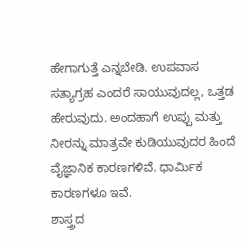ಹೇಗಾಗುತ್ತೆ ಎನ್ನಬೇಡಿ. ಉಪವಾಸ ಸತ್ಯಾಗ್ರಹ ಎಂದರೆ ಸಾಯುವುದಲ್ಲ, ಒತ್ತಡ ಹೇರುವುದು. ಅಂದಹಾಗೆ ಉಪ್ಪು ಮತ್ತು ನೀರನ್ನು ಮಾತ್ರವೇ ಕುಡಿಯುವುದರ ಹಿಂದೆ ವೈಜ್ಞಾನಿಕ ಕಾರಣಗಳಿವೆ. ಧಾರ್ಮಿಕ ಕಾರಣಗಳೂ ಇವೆ.
ಶಾಸ್ತ್ರದ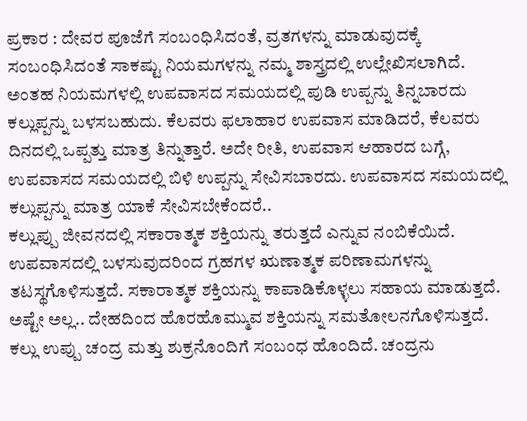ಪ್ರಕಾರ : ದೇವರ ಪೂಜೆಗೆ ಸಂಬಂಧಿಸಿದಂತೆ, ವ್ರತಗಳನ್ನು ಮಾಡುವುದಕ್ಕೆ ಸಂಬಂಧಿಸಿದಂತೆ ಸಾಕಷ್ಟು ನಿಯಮಗಳನ್ನು ನಮ್ಮ ಶಾಸ್ತ್ರದಲ್ಲಿ ಉಲ್ಲೇಖಿಸಲಾಗಿದೆ. ಅಂತಹ ನಿಯಮಗಳಲ್ಲಿ ಉಪವಾಸದ ಸಮಯದಲ್ಲಿ ಪುಡಿ ಉಪ್ಪನ್ನು ತಿನ್ನಬಾರದು ಕಲ್ಲುಪ್ಪನ್ನು ಬಳಸಬಹುದು. ಕೆಲವರು ಫಲಾಹಾರ ಉಪವಾಸ ಮಾಡಿದರೆ, ಕೆಲವರು ದಿನದಲ್ಲಿ ಒಪ್ಪತ್ತು ಮಾತ್ರ ತಿನ್ನುತ್ತಾರೆ. ಅದೇ ರೀತಿ, ಉಪವಾಸ ಆಹಾರದ ಬಗ್ಗೆ, ಉಪವಾಸದ ಸಮಯದಲ್ಲಿ ಬಿಳಿ ಉಪ್ಪನ್ನು ಸೇವಿಸಬಾರದು. ಉಪವಾಸದ ಸಮಯದಲ್ಲಿ ಕಲ್ಲುಪ್ಪನ್ನು ಮಾತ್ರ ಯಾಕೆ ಸೇವಿಸಬೇಕೆಂದರೆ..
ಕಲ್ಲುಪ್ಪು ಜೀವನದಲ್ಲಿ ಸಕಾರಾತ್ಮಕ ಶಕ್ತಿಯನ್ನು ತರುತ್ತದೆ ಎನ್ನುವ ನಂಬಿಕೆಯಿದೆ. ಉಪವಾಸದಲ್ಲಿ ಬಳಸುವುದರಿಂದ ಗ್ರಹಗಳ ಋಣಾತ್ಮಕ ಪರಿಣಾಮಗಳನ್ನು ತಟಸ್ಥಗೊಳಿಸುತ್ತದೆ. ಸಕಾರಾತ್ಮಕ ಶಕ್ತಿಯನ್ನು ಕಾಪಾಡಿಕೊಳ್ಳಲು ಸಹಾಯ ಮಾಡುತ್ತದೆ. ಅಷ್ಟೇ ಅಲ್ಲ.. ದೇಹದಿಂದ ಹೊರಹೊಮ್ಮುವ ಶಕ್ತಿಯನ್ನು ಸಮತೋಲನಗೊಳಿಸುತ್ತದೆ. ಕಲ್ಲು ಉಪ್ಪು ಚಂದ್ರ ಮತ್ತು ಶುಕ್ರನೊಂದಿಗೆ ಸಂಬಂಧ ಹೊಂದಿದೆ. ಚಂದ್ರನು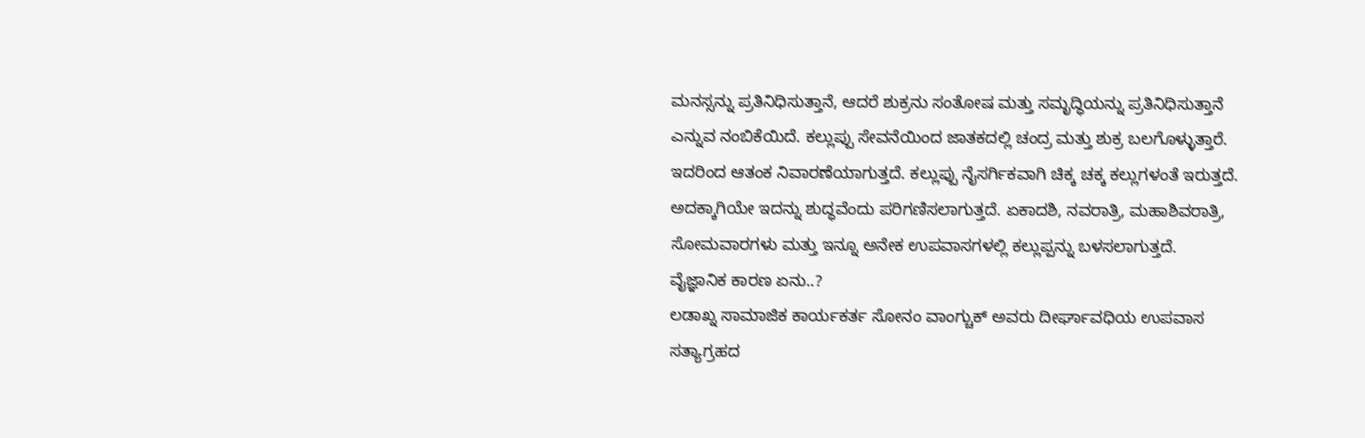ಮನಸ್ಸನ್ನು ಪ್ರತಿನಿಧಿಸುತ್ತಾನೆ, ಆದರೆ ಶುಕ್ರನು ಸಂತೋಷ ಮತ್ತು ಸಮೃದ್ಧಿಯನ್ನು ಪ್ರತಿನಿಧಿಸುತ್ತಾನೆ ಎನ್ನುವ ನಂಬಿಕೆಯಿದೆ. ಕಲ್ಲುಪ್ಪು ಸೇವನೆಯಿಂದ ಜಾತಕದಲ್ಲಿ ಚಂದ್ರ ಮತ್ತು ಶುಕ್ರ ಬಲಗೊಳ್ಳುತ್ತಾರೆ. ಇದರಿಂದ ಆತಂಕ ನಿವಾರಣೆಯಾಗುತ್ತದೆ. ಕಲ್ಲುಪ್ಪು ನೈಸರ್ಗಿಕವಾಗಿ ಚಿಕ್ಕ ಚಕ್ಕ ಕಲ್ಲುಗಳಂತೆ ಇರುತ್ತದೆ. ಅದಕ್ಕಾಗಿಯೇ ಇದನ್ನು ಶುದ್ಧವೆಂದು ಪರಿಗಣಿಸಲಾಗುತ್ತದೆ. ಏಕಾದಶಿ, ನವರಾತ್ರಿ, ಮಹಾಶಿವರಾತ್ರಿ, ಸೋಮವಾರಗಳು ಮತ್ತು ಇನ್ನೂ ಅನೇಕ ಉಪವಾಸಗಳಲ್ಲಿ ಕಲ್ಲುಪ್ಪನ್ನು ಬಳಸಲಾಗುತ್ತದೆ.
ವೈಜ್ಞಾನಿಕ ಕಾರಣ ಏನು..?
ಲಡಾಖ್ನ ಸಾಮಾಜಿಕ ಕಾರ್ಯಕರ್ತ ಸೋನಂ ವಾಂಗ್ಚುಕ್ ಅವರು ದೀರ್ಘಾವಧಿಯ ಉಪವಾಸ ಸತ್ಯಾಗ್ರಹದ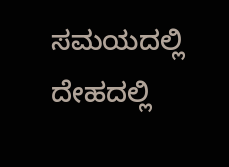ಸಮಯದಲ್ಲಿ ದೇಹದಲ್ಲಿ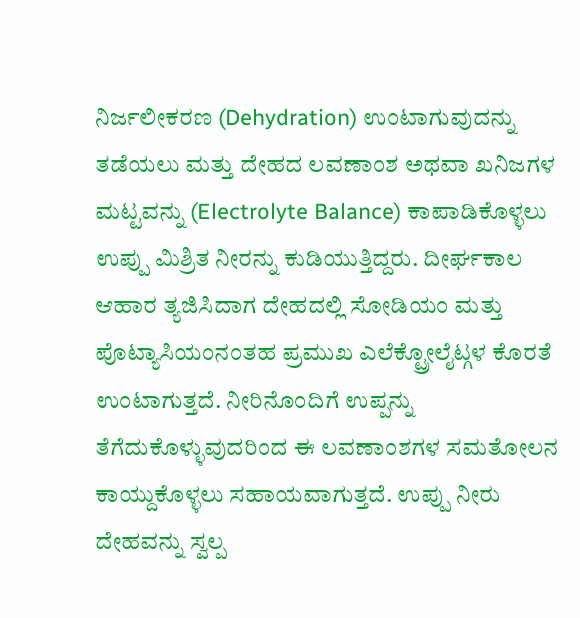ನಿರ್ಜಲೀಕರಣ (Dehydration) ಉಂಟಾಗುವುದನ್ನು ತಡೆಯಲು ಮತ್ತು ದೇಹದ ಲವಣಾಂಶ ಅಥವಾ ಖನಿಜಗಳ ಮಟ್ಟವನ್ನು (Electrolyte Balance) ಕಾಪಾಡಿಕೊಳ್ಳಲು ಉಪ್ಪು ಮಿಶ್ರಿತ ನೀರನ್ನು ಕುಡಿಯುತ್ತಿದ್ದರು. ದೀರ್ಘಕಾಲ ಆಹಾರ ತ್ಯಜಿಸಿದಾಗ ದೇಹದಲ್ಲಿ ಸೋಡಿಯಂ ಮತ್ತು ಪೊಟ್ಯಾಸಿಯಂನಂತಹ ಪ್ರಮುಖ ಎಲೆಕ್ಟ್ರೋಲೈಟ್ಗಳ ಕೊರತೆ ಉಂಟಾಗುತ್ತದೆ. ನೀರಿನೊಂದಿಗೆ ಉಪ್ಪನ್ನು ತೆಗೆದುಕೊಳ್ಳುವುದರಿಂದ ಈ ಲವಣಾಂಶಗಳ ಸಮತೋಲನ ಕಾಯ್ದುಕೊಳ್ಳಲು ಸಹಾಯವಾಗುತ್ತದೆ. ಉಪ್ಪು ನೀರು ದೇಹವನ್ನು ಸ್ವಲ್ಪ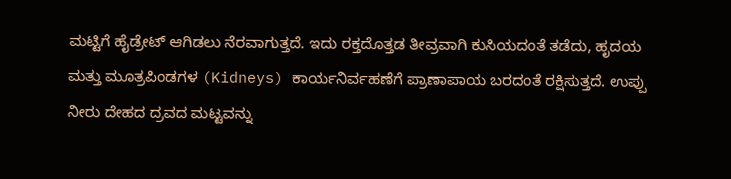ಮಟ್ಟಿಗೆ ಹೈಡ್ರೇಟ್ ಆಗಿಡಲು ನೆರವಾಗುತ್ತದೆ. ಇದು ರಕ್ತದೊತ್ತಡ ತೀವ್ರವಾಗಿ ಕುಸಿಯದಂತೆ ತಡೆದು, ಹೃದಯ ಮತ್ತು ಮೂತ್ರಪಿಂಡಗಳ (Kidneys) ಕಾರ್ಯನಿರ್ವಹಣೆಗೆ ಪ್ರಾಣಾಪಾಯ ಬರದಂತೆ ರಕ್ಷಿಸುತ್ತದೆ. ಉಪ್ಪು ನೀರು ದೇಹದ ದ್ರವದ ಮಟ್ಟವನ್ನು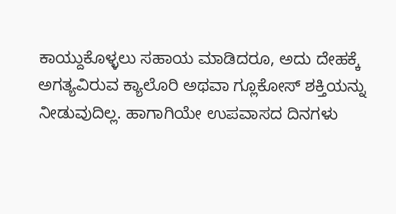ಕಾಯ್ದುಕೊಳ್ಳಲು ಸಹಾಯ ಮಾಡಿದರೂ, ಅದು ದೇಹಕ್ಕೆ ಅಗತ್ಯವಿರುವ ಕ್ಯಾಲೊರಿ ಅಥವಾ ಗ್ಲೂಕೋಸ್ ಶಕ್ತಿಯನ್ನು ನೀಡುವುದಿಲ್ಲ. ಹಾಗಾಗಿಯೇ ಉಪವಾಸದ ದಿನಗಳು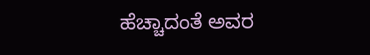ಹೆಚ್ಚಾದಂತೆ ಅವರ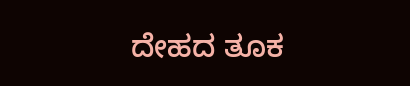ದೇಹದ ತೂಕ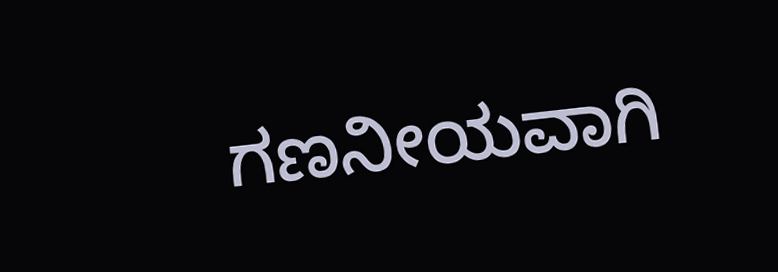ಗಣನೀಯವಾಗಿ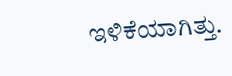ಇಳಿಕೆಯಾಗಿತ್ತು.